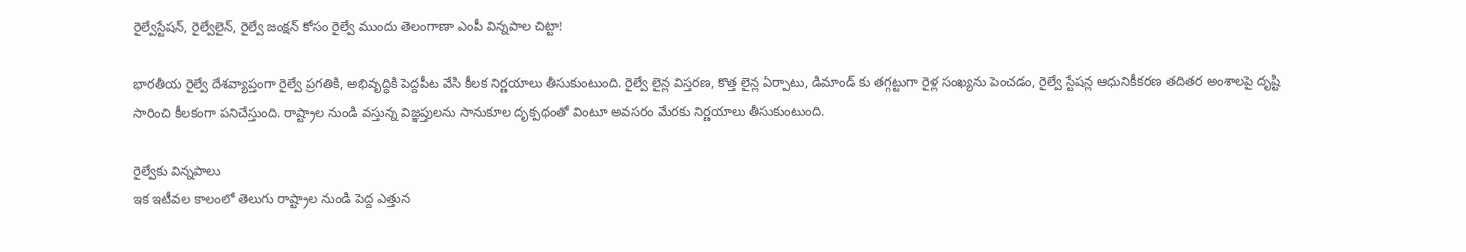రైల్వేస్టేషన్, రైల్వేలైన్‌, రైల్వే జంక్షన్ కోసం రైల్వే ముందు తెలంగాణా ఎంపీ విన్నపాల చిట్టా!

భారతీయ రైల్వే దేశవ్యాప్తంగా రైల్వే ప్రగతికి, అభివృద్ధికి పెద్దపీట వేసి కీలక నిర్ణయాలు తీసుకుంటుంది. రైల్వే లైన్ల విస్తరణ, కొత్త లైన్ల ఏర్పాటు, డిమాండ్ కు తగ్గట్టుగా రైళ్ల సంఖ్యను పెంచడం, రైల్వే స్టేషన్ల ఆధునికీకరణ తదితర అంశాలపై దృష్టి సారించి కీలకంగా పనిచేస్తుంది. రాష్ట్రాల నుండి వస్తున్న విజ్ఞప్తులను సానుకూల దృక్పథంతో వింటూ అవసరం మేరకు నిర్ణయాలు తీసుకుంటుంది.

రైల్వేకు విన్నపాలు
ఇక ఇటీవల కాలంలో తెలుగు రాష్ట్రాల నుండి పెద్ద ఎత్తున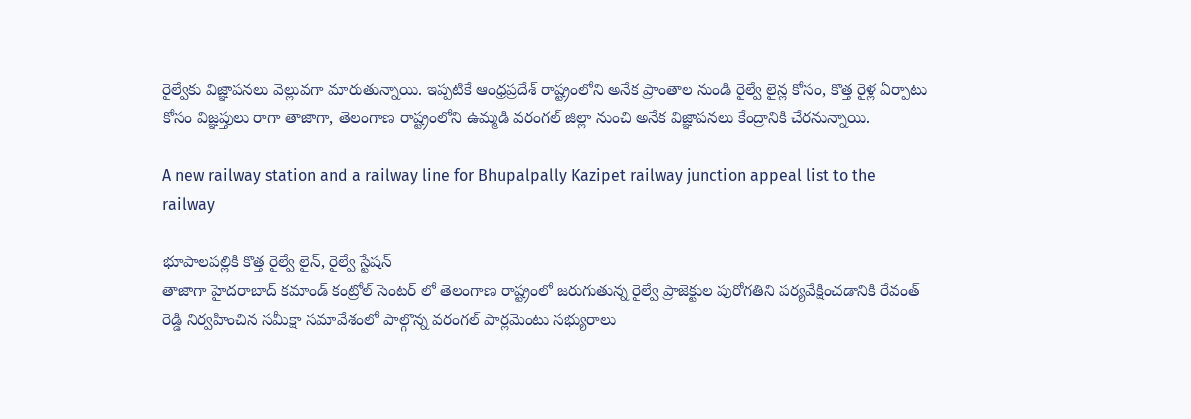రైల్వేకు విజ్ఞాపనలు వెల్లువగా మారుతున్నాయి. ఇప్పటికే ఆంధ్రప్రదేశ్ రాష్ట్రంలోని అనేక ప్రాంతాల నుండి రైల్వే లైన్ల కోసం, కొత్త రైళ్ల ఏర్పాటు కోసం విజ్ఞప్తులు రాగా తాజాగా, తెలంగాణ రాష్ట్రంలోని ఉమ్మడి వరంగల్ జిల్లా నుంచి అనేక విజ్ఞాపనలు కేంద్రానికి చేరనున్నాయి.

A new railway station and a railway line for Bhupalpally Kazipet railway junction appeal list to the railway

భూపాలపల్లికి కొత్త రైల్వే లైన్, రైల్వే స్టేషన్
తాజాగా హైదరాబాద్ కమాండ్ కంట్రోల్ సెంటర్ లో తెలంగాణ రాష్ట్రంలో జరుగుతున్న రైల్వే ప్రాజెక్టుల పురోగతిని పర్యవేక్షించడానికి రేవంత్ రెడ్డి నిర్వహించిన సమీక్షా సమావేశంలో పాల్గొన్న వరంగల్ పార్లమెంటు సభ్యురాలు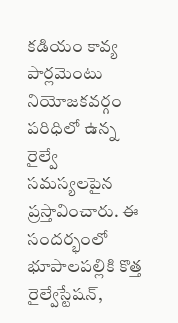కడియం కావ్య పార్లమెంటు నియోజకవర్గం పరిధిలో ఉన్న రైల్వే సమస్యలపైన ప్రస్తావించారు. ఈ సందర్భంలో భూపాలపల్లికి కొత్త రైల్వేస్టేషన్,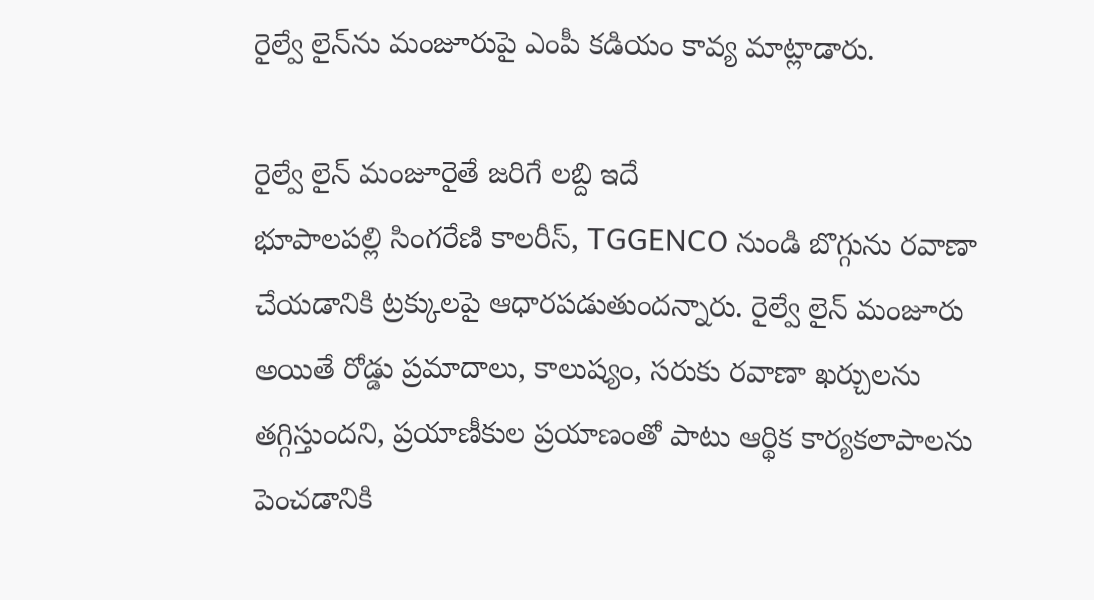రైల్వే లైన్‌ను మంజూరుపై ఎంపీ కడియం కావ్య మాట్లాడారు.

రైల్వే లైన్ మంజూరైతే జరిగే లబ్ది ఇదే
భూపాలపల్లి సింగరేణి కాలరీస్, TGGENCO నుండి బొగ్గును రవాణా చేయడానికి ట్రక్కులపై ఆధారపడుతుందన్నారు. రైల్వే లైన్ మంజూరు అయితే రోడ్డు ప్రమాదాలు, కాలుష్యం, సరుకు రవాణా ఖర్చులను తగ్గిస్తుందని, ప్రయాణీకుల ప్రయాణంతో పాటు ఆర్థిక కార్యకలాపాలను పెంచడానికి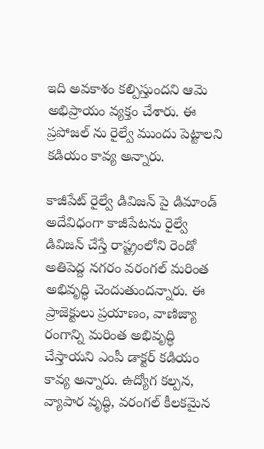ఇది అవకాశం కల్పిస్తుందని ఆమె అభిప్రాయం వ్యక్తం చేశారు. ఈ ప్రపోజల్ ను రైల్వే ముందు పెట్టాలని కడియం కావ్య అన్నారు.

కాజీపేట్ రైల్వే డివిజన్ పై డిమాండ్
అదేవిధంగా కాజీపేటను రైల్వే డివిజన్ చేస్తే రాష్ట్రంలోని రెండో అతిపెద్ద నగరం వరంగల్ మరింత అభివృద్ధి చెందుతుందన్నారు. ఈ ప్రాజెక్టులు ప్రయాణం, వాణిజ్యా రంగాన్ని మరింత అభివృద్ధి చేస్తాయని ఎంపీ డాక్టర్ కడియం కావ్య అన్నారు. ఉద్యోగ కల్పన, వ్యాపార వృద్ధి, వరంగల్ కీలకమైన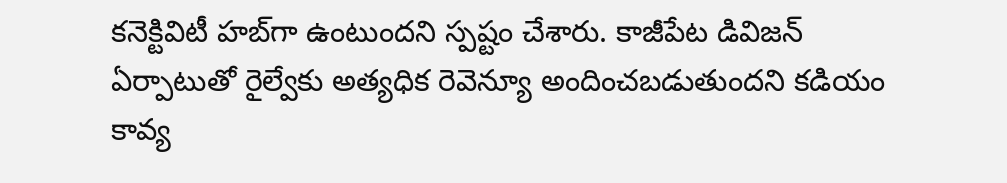కనెక్టివిటీ హబ్‌గా ఉంటుందని స్పష్టం చేశారు. కాజీపేట డివిజన్ ఏర్పాటుతో రైల్వేకు అత్యధిక రెవెన్యూ అందించబడుతుందని కడియం కావ్య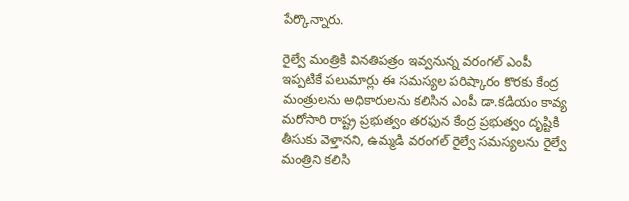పేర్కొన్నారు.

రైల్వే మంత్రికి వినతిపత్రం ఇవ్వనున్న వరంగల్ ఎంపీ
ఇప్పటికే పలుమార్లు ఈ సమస్యల పరిష్కారం కొరకు కేంద్ర మంత్రులను అధికారులను కలిసిన ఎంపీ డా.కడియం కావ్య మరోసారి రాష్ట్ర ప్రభుత్వం తరఫున కేంద్ర ప్రభుత్వం దృష్టికి తీసుకు వెళ్తానని, ఉమ్మడి వరంగల్ రైల్వే సమస్యలను రైల్వే మంత్రిని కలిసి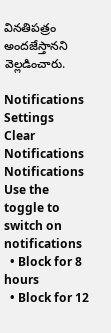వినతిపత్రం అందజేస్తానని వెల్లడించారు.

Notifications
Settings
Clear Notifications
Notifications
Use the toggle to switch on notifications
  • Block for 8 hours
  • Block for 12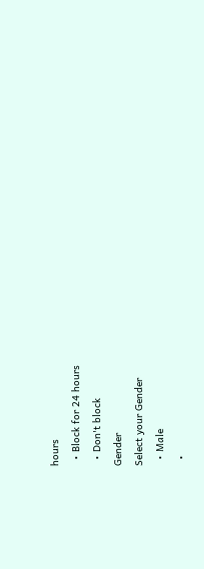hours
  • Block for 24 hours
  • Don't block
Gender
Select your Gender
  • Male
  •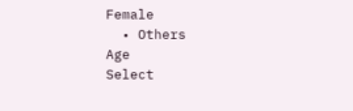Female
  • Others
Age
Select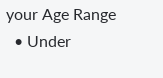your Age Range
  • Under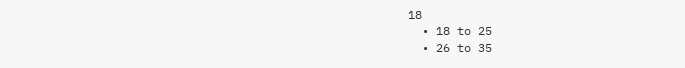18
  • 18 to 25
  • 26 to 35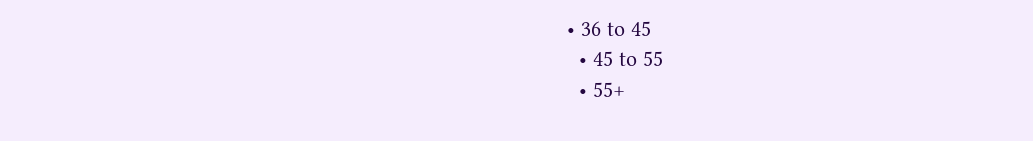• 36 to 45
  • 45 to 55
  • 55+